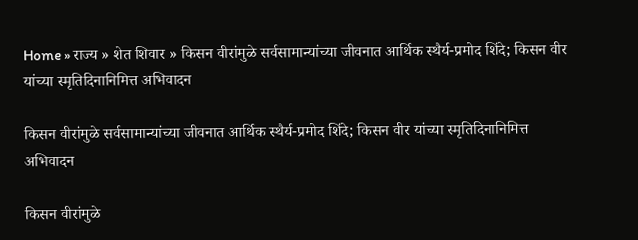Home » राज्य » शेत शिवार » किसन वीरांमुळे सर्वसामान्यांच्या जीवनात आर्थिक स्थैर्य-प्रमोद शिंदे; किसन वीर यांच्या स्मृतिदिनानिमित्त अभिवादन

किसन वीरांमुळे सर्वसामान्यांच्या जीवनात आर्थिक स्थैर्य-प्रमोद शिंदे; किसन वीर यांच्या स्मृतिदिनानिमित्त अभिवादन

किसन वीरांमुळे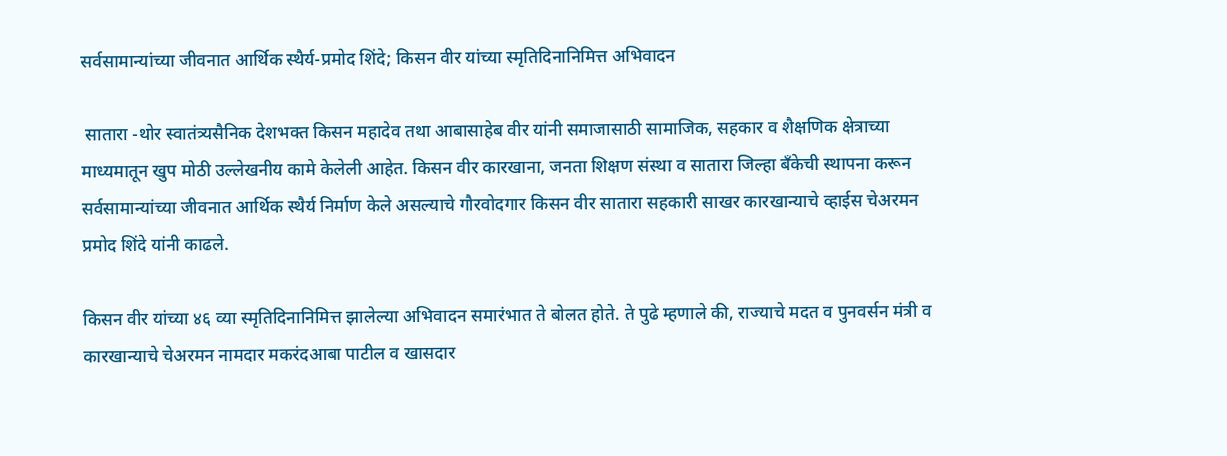सर्वसामान्यांच्या जीवनात आर्थिक स्थैर्य-प्रमोद शिंदे; किसन वीर यांच्या स्मृतिदिनानिमित्त अभिवादन

 सातारा -थोर स्वातंत्र्यसैनिक देशभक्त किसन महादेव तथा आबासाहेब वीर यांनी समाजासाठी सामाजिक, सहकार व शैक्षणिक क्षेत्राच्या माध्यमातून खुप मोठी उल्लेखनीय कामे केलेली आहेत. किसन वीर कारखाना, जनता शिक्षण संस्था व सातारा जिल्हा बँकेची स्थापना करून सर्वसामान्यांच्या जीवनात आर्थिक स्थैर्य निर्माण केले असल्याचे गौरवोदगार किसन वीर सातारा सहकारी साखर कारखान्याचे व्हाईस चेअरमन प्रमोद शिंदे यांनी काढले.

किसन वीर यांच्या ४६ व्या स्मृतिदिनानिमित्त झालेल्या अभिवादन समारंभात ते बोलत होते. ते पुढे म्हणाले की, राज्याचे मदत व पुनवर्सन मंत्री व कारखान्याचे चेअरमन नामदार मकरंदआबा पाटील व खासदार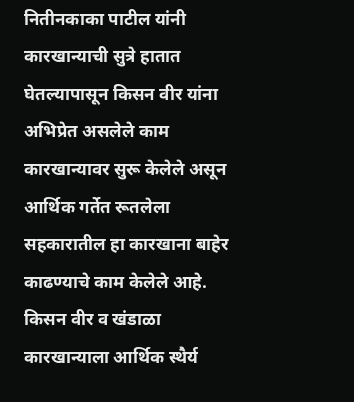नितीनकाका पाटील यांनी कारखान्याची सुत्रे हातात घेतल्यापासून किसन वीर यांना अभिप्रेत असलेले काम कारखान्यावर सुरू केलेले असून आर्थिक गर्तेत रूतलेला सहकारातील हा कारखाना बाहेर काढण्याचे काम केलेले आहे. किसन वीर व खंडाळा कारखान्याला आर्थिक स्थैर्य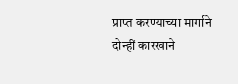प्राप्त करण्याच्या मार्गाने दोन्हीं कारखाने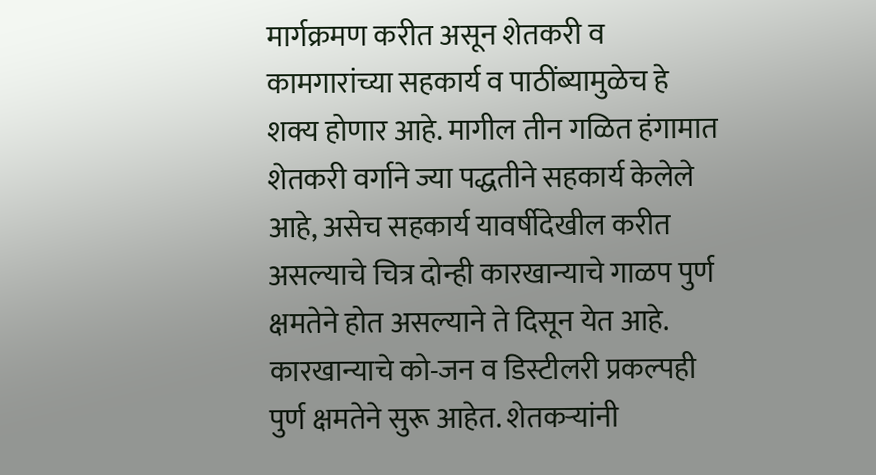मार्गक्रमण करीत असून शेतकरी व कामगारांच्या सहकार्य व पाठींब्यामुळेच हे शक्य होणार आहे. मागील तीन गळित हंगामात शेतकरी वर्गाने ज्या पद्धतीने सहकार्य केलेले आहे, असेच सहकार्य यावर्षीदेखील करीत असल्याचे चित्र दोन्ही कारखान्याचे गाळप पुर्ण क्षमतेने होत असल्याने ते दिसून येत आहे. कारखान्याचे को-जन व डिस्टीलरी प्रकल्पही पुर्ण क्षमतेने सुरू आहेत. शेतकऱ्यांनी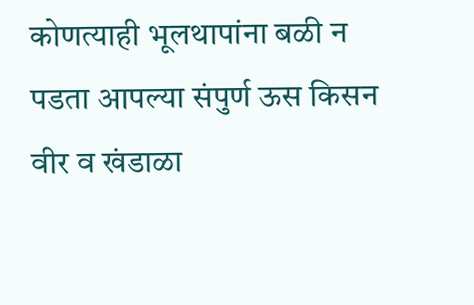कोणत्याही भूलथापांना बळी न पडता आपल्या संपुर्ण ऊस किसन वीर व खंडाळा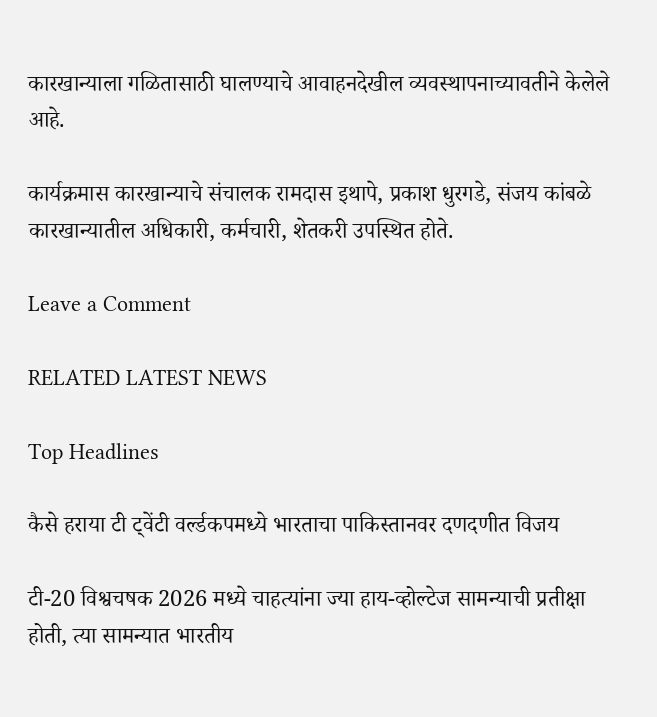कारखान्याला गळितासाठी घालण्याचे आवाहनदेखील व्यवस्थापनाच्यावतीने केलेले आहे.

कार्यक्रमास कारखान्याचे संचालक रामदास इथापे, प्रकाश धुरगडे, संजय कांबळे कारखान्यातील अधिकारी, कर्मचारी, शेतकरी उपस्थित होते.

Leave a Comment

RELATED LATEST NEWS

Top Headlines

कैसे हराया टी ट्वेंटी वर्ल्डकपमध्ये भारताचा पाकिस्तानवर दणदणीत विजय

टी-20 विश्वचषक 2026 मध्ये चाहत्यांना ज्या हाय-व्होल्टेज सामन्याची प्रतीक्षा होती, त्या सामन्यात भारतीय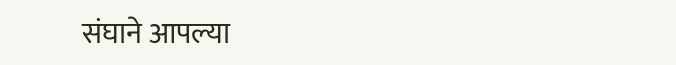संघाने आपल्या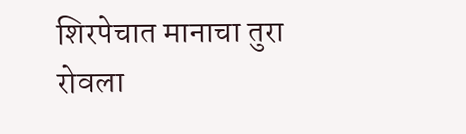शिरपेचात मानाचा तुरा रोवला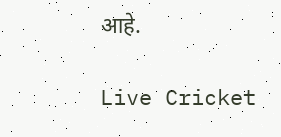आहे.

Live Cricket